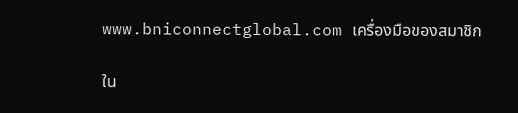www.bniconnectglobal.com เครื่องมือของสมาชิก

ใน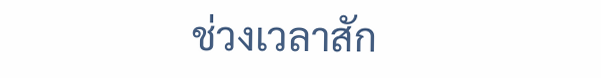ช่วงเวลาสัก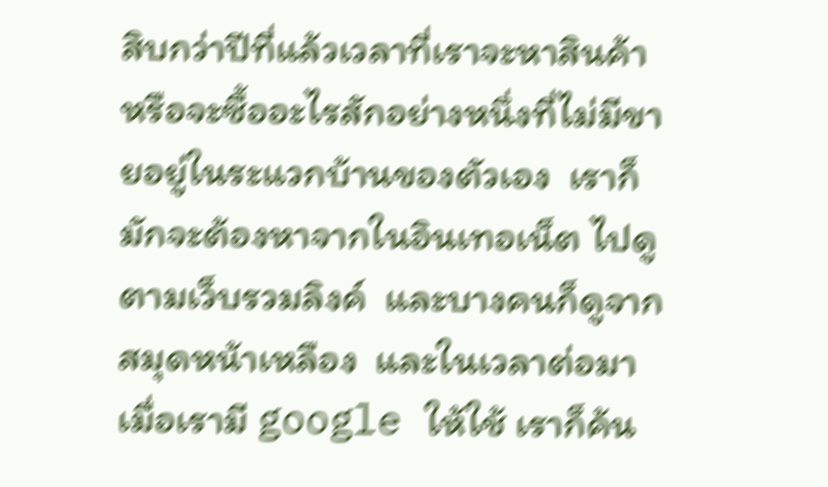สิบกว่าปีที่แล้วเวลาที่เราจะหาสินค้า หรือจะซื้ออะไรสักอย่างหนึ่งที่ไม่มีขายอยู่ในระแวกบ้านของตัวเอง  เราก็มักจะต้องหาจากในอินเทอเน็ต ไปดูตามเว็บรวมลิงค์  และบางคนก็ดูจากสมุดหน้าเหลือง  และในเวลาต่อมา  เมื่อเรามี google ให้ใช้ เราก็ค้น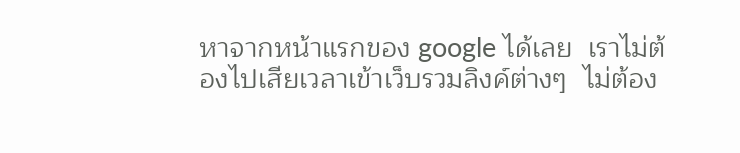หาจากหน้าแรกของ google ได้เลย  เราไม่ต้องไปเสียเวลาเข้าเว็บรวมลิงค์ต่างๆ  ไม่ต้อง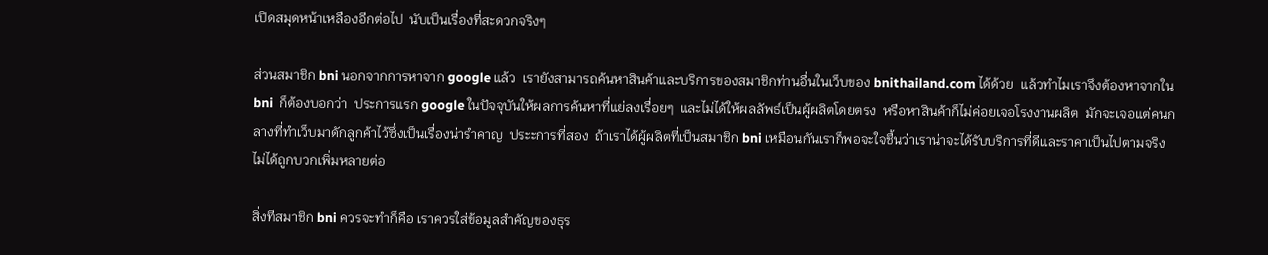เปิดสมุดหน้าเหลืองอีกต่อไป  นับเป็นเรื่องที่สะดวกจริงๆ

ส่วนสมาชิก bni นอกจากการหาจาก google แล้ว  เรายังสามารถค้นหาสินค้าและบริการของสมาชิกท่านอื่นในเว็บของ bnithailand.com ได้ด้วย  แล้วทำไมเราจึงต้องหาจากใน bni  ก็ต้องบอกว่า  ประการแรก google ในปัจจุบันให้ผลการค้นหาที่แย่ลงเรื่อยๆ  และไม่ได้ให้ผลลัพธ์เป็นผู้ผลิตโดยตรง  หรือหาสินค้าก็ไม่ค่อยเจอโรงงานผลิต  มักจะเจอแต่คนกลางที่ทำเว็บมาดักลูกค้าไว้ซึ่งเป็นเรื่องน่ารำคาญ  ประะการที่สอง  ถ้าเราได้ผู้ผลิตที่เป็นสมาชิก bni เหมือนกันเราก็พอจะใจชื้นว่าเราน่าจะได้รับบริการที่ดีและราคาเป็นไปตามจริง ไม่ได้ถูกบวกเพิ่มหลายต่อ

สิ่งทีสมาชิก bni ควรจะทำก็คือ เราควรใส่ข้อมูลสำคัญของธุร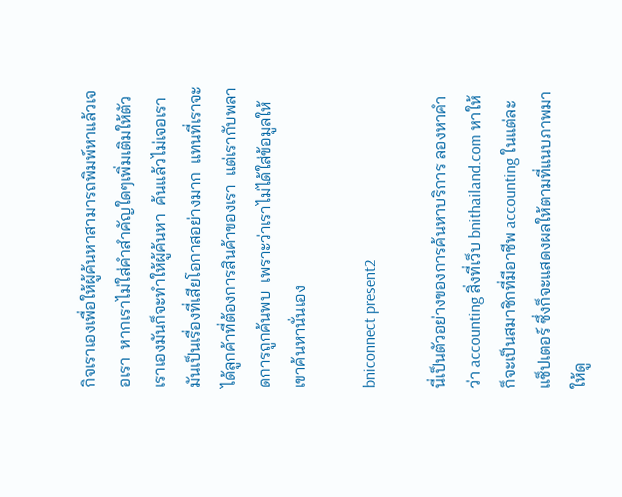กิจเราเองเพื่อให้ผู้ค้นหาสามารถพิมพ์หาแล้วเจอเรา  หากเราไม่ใส่คำสำคัญใดๆเพิ่มเติมให้ตัวเราเองมันก็จะทำให้ผู้ค้นหา  ค้นแล้วไม่เจอเรา  มันเป็นเรื่องที่เสียโอกาสอย่างมาก  แทนที่เราจะได้ลูกค้าที่ต้องการสินค้าของเรา  แต่เรากับพลาดการถูกค้นพบ  เพราะว่าเราไม่ได้ใส่ข้อมูลให้เขาค้นหานั่นเอง

bniconnect present2

นี่เป็นตัวอย่างของการค้นหาบริการ ลองหาคำว่า accounting สิ่งที่เว็บ bnithailand.com หาให้ก็จะเป็นสมาชิกที่มีอาชีพ accounting ในแต่ละแช็ปเตอร์ ซึ่งก็จะแสดงผลให้ตามที่แนบภาพมาให้ดู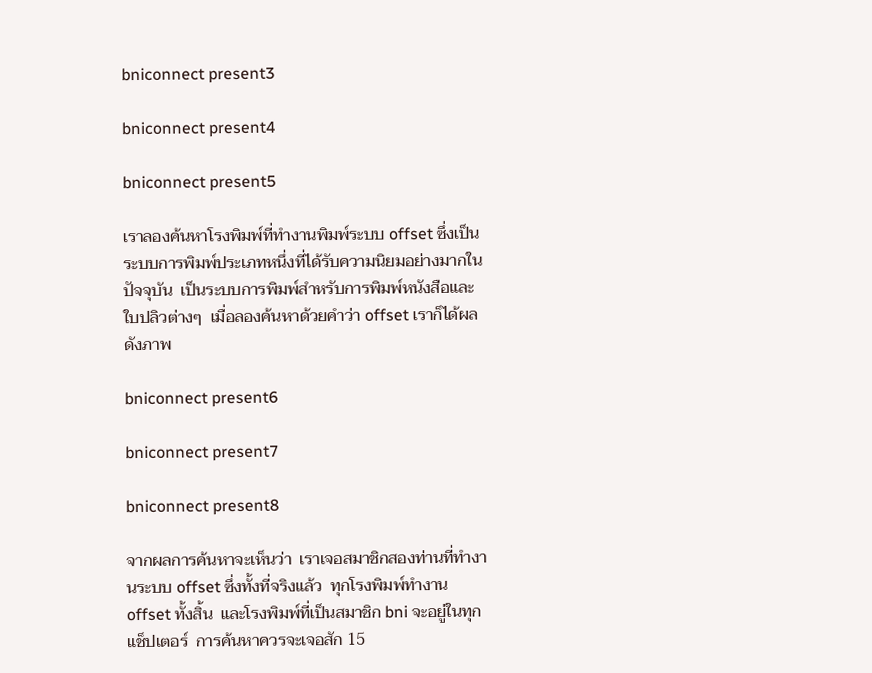bniconnect present3

bniconnect present4

bniconnect present5

เราลองค้นหาโรงพิมพ์ที่ทำงานพิมพ์ระบบ offset ซึ่งเป็นระบบการพิมพ์ประเภทหนึ่งที่ได้รับความนิยมอย่างมากในปัจจุบัน  เป็นระบบการพิมพ์สำหรับการพิมพ์หนังสือและใบปลิวต่างๆ  เมื่อลองค้นหาด้วยคำว่า offset เราก็ได้ผลดังภาพ

bniconnect present6

bniconnect present7

bniconnect present8

จากผลการค้นหาจะเห็นว่า  เราเจอสมาชิกสองท่านที่ทำงานระบบ offset ซึ่งทั้งที่จริงแล้ว  ทุกโรงพิมพ์ทำงาน offset ทั้งสิ้น  และโรงพิมพ์ที่เป็นสมาชิก bni จะอยู่ในทุกแช็ปเตอร์  การค้นหาควรจะเจอสัก 15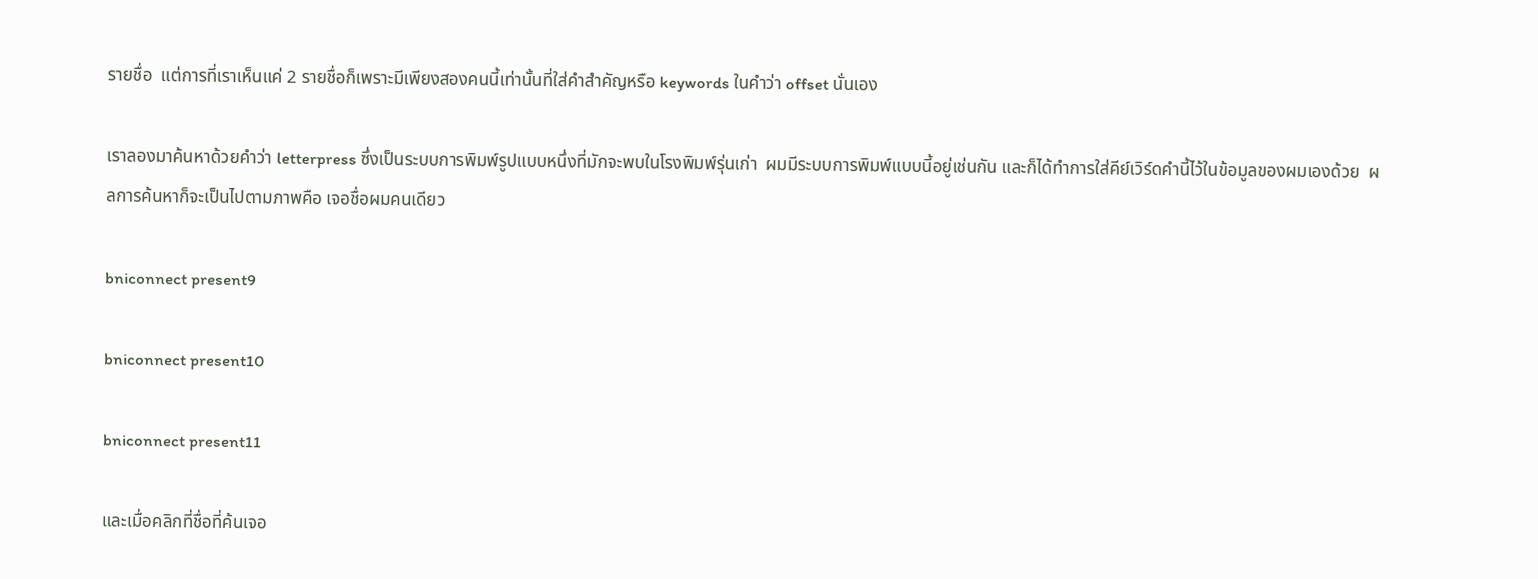รายชื่อ  แต่การที่เราเห็นแค่ 2 รายชื่อก็เพราะมีเพียงสองคนนี้เท่านั้นที่ใส่คำสำคัญหรือ keywords ในคำว่า offset นั่นเอง

เราลองมาค้นหาด้วยคำว่า letterpress ซึ่งเป็นระบบการพิมพ์รูปแบบหนึ่งที่มักจะพบในโรงพิมพ์รุ่นเก่า  ผมมีระบบการพิมพ์แบบนี้อยู่เช่นกัน และก็ได้ทำการใส่คีย์เวิร์ดคำนี้ไว้ในข้อมูลของผมเองด้วย  ผลการค้นหาก็จะเป็นไปตามภาพคือ เจอชื่อผมคนเดียว

bniconnect present9

bniconnect present10

bniconnect present11

และเมื่อคลิกที่ชื่อที่ค้นเจอ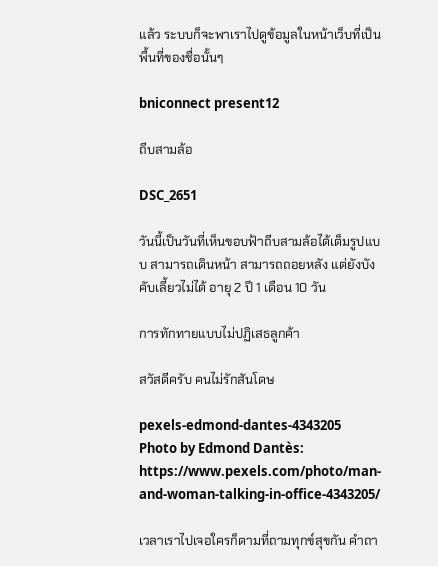แล้ว ระบบก็จะพาเราไปดูข้อมูลในหน้าเว็บที่เป็นพื้นที่ของชื่อนั้นๆ

bniconnect present12

ถีบสามล้อ

DSC_2651

วันนี้เป็นวันที่เห็นขอบฟ้าถีบสามล้อได้เต็มรูปแบบ สามารถเดินหน้า สามารถถอยหลัง แต่ยังบังคับเลี้ยวไม่ได้ อายุ 2 ปี 1 เดือน 10 วัน

การทักทายแบบไม่ปฏิเสธลูกค้า

สวัสดีครับ คนไม่รักสันโดษ

pexels-edmond-dantes-4343205
Photo by Edmond Dantès: https://www.pexels.com/photo/man-and-woman-talking-in-office-4343205/

เวลาเราไปเจอใครก็ตามที่ถามทุกข์สุขกัน คำถา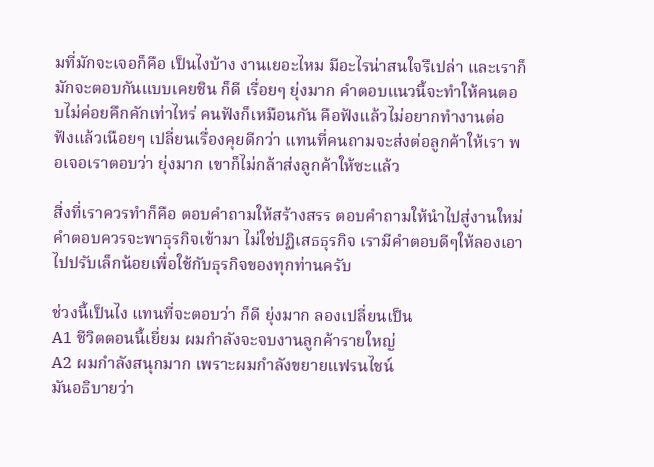มที่มักจะเจอก็คือ เป็นไงบ้าง งานเยอะไหม มีอะไรน่าสนใจรึเปล่า และเราก็มักจะตอบกันแบบเคยชิน ก็ดี เรื่อยๆ ยุ่งมาก คำตอบแนวนี้จะทำให้คนตอบไม่ค่อยคึกคักเท่าไหร่ คนฟังก็เหมือนกัน คือฟังแล้วไม่อยากทำงานต่อ ฟังแล้วเนือยๆ เปลี่ยนเรื่องคุยดีกว่า แทนที่คนถามจะส่งต่อลูกค้าให้เรา พอเจอเราตอบว่า ยุ่งมาก เขาก็ไม่กล้าส่งลูกค้าให้ซะแล้ว

สิ่งที่เราควรทำก็คือ ตอบคำถามให้สร้างสรร ตอบคำถามให้นำไปสู่งานใหม่ คำตอบควรจะพาธุรกิจเข้ามา ไม่ใช่ปฏิเสธธุรกิจ เรามีคำตอบดีๆให้ลองเอาไปปรับเล็กน้อยเพื่อใช้กับธุรกิจของทุกท่านครับ

ช่วงนี้เป็นไง แทนที่จะตอบว่า ก็ดี ยุ่งมาก ลองเปลี่ยนเป็น
A1 ชีวิตตอนนี้เยี่ยม ผมกำลังจะจบงานลูกค้ารายใหญ่
A2 ผมกำลังสนุกมาก เพราะผมกำลังขยายแฟรนไชน์
มันอธิบายว่า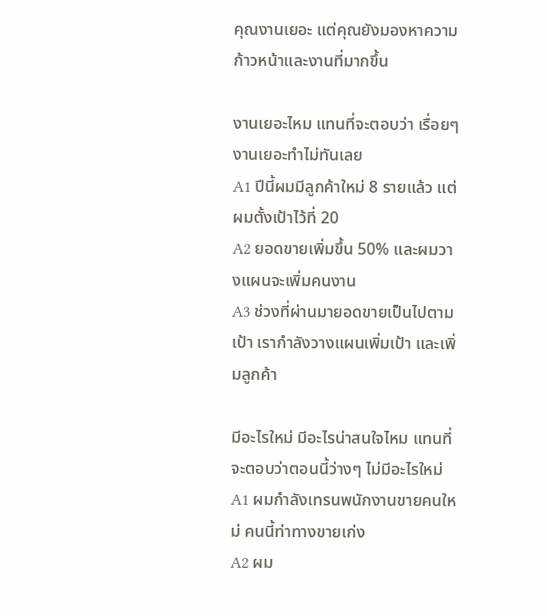คุณงานเยอะ แต่คุณยังมองหาความก้าวหน้าและงานที่มากขึ้น

งานเยอะไหม แทนที่จะตอบว่า เรื่อยๆ งานเยอะทำไม่ทันเลย
A1 ปีนี้ผมมีลูกค้าใหม่ 8 รายแล้ว แต่ผมตั้งเป้าไว้ที่ 20
A2 ยอดขายเพิ่มขึ้น 50% และผมวางแผนจะเพิ่มคนงาน
A3 ช่วงที่ผ่านมายอดขายเป็นไปตามเป้า เรากำลังวางแผนเพิ่มเป้า และเพิ่มลูกค้า

มีอะไรใหม่ มีอะไรน่าสนใจไหม แทนที่จะตอบว่าตอนนี้ว่างๆ ไม่มีอะไรใหม่
A1 ผมกำลังเทรนพนักงานขายคนใหม่ คนนี้ท่าทางขายเก่ง
A2 ผม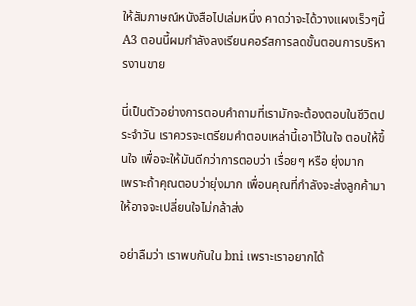ให้สัมภาษณ์หนังสือไปเล่มหนึ่ง คาดว่าจะได้วางแผงเร็วๆนี้
A3 ตอนนี้ผมกำลังลงเรียนคอร์สการลดขั้นตอนการบริหารงานขาย

นี่เป็นตัวอย่างการตอบคำถามที่เรามักจะต้องตอบในชีวิตประจำวัน เราควรจะเตรียมคำตอบเหล่านี้เอาไว้ในใจ ตอบให้ขึ้นใจ เพื่อจะให้มันดีกว่าการตอบว่า เรื่อยๆ หรือ ยุ่งมาก
เพราะถ้าคุณตอบว่ายุ่งมาก เพื่อนคุณที่กำลังจะส่งลูกค้ามาให้อาจจะเปลี่ยนใจไม่กล้าส่ง

อย่าลืมว่า เราพบกันใน bni เพราะเราอยากได้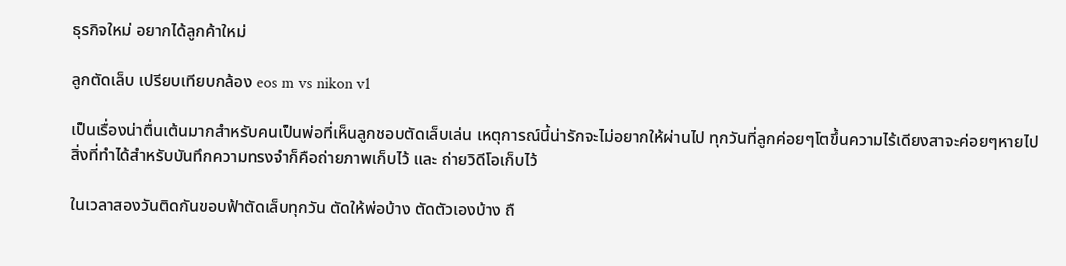ธุรกิจใหม่ อยากได้ลูกค้าใหม่

ลูกตัดเล็บ เปรียบเทียบกล้อง eos m vs nikon v1

เป็นเรื่องน่าตื่นเต้นมากสำหรับคนเป็นพ่อที่เห็นลูกชอบตัดเล็บเล่น เหตุการณ์นี้น่ารักจะไม่อยากให้ผ่านไป ทุกวันที่ลูกค่อยๆโตขึ้นความไร้เดียงสาจะค่อยๆหายไป สิ่งที่ทำได้สำหรับบันทึกความทรงจำก็คือถ่ายภาพเก็บไว้ และ ถ่ายวิดีโอเก็บไว้

ในเวลาสองวันติดกันขอบฟ้าตัดเล็บทุกวัน ตัดให้พ่อบ้าง ตัดตัวเองบ้าง ถื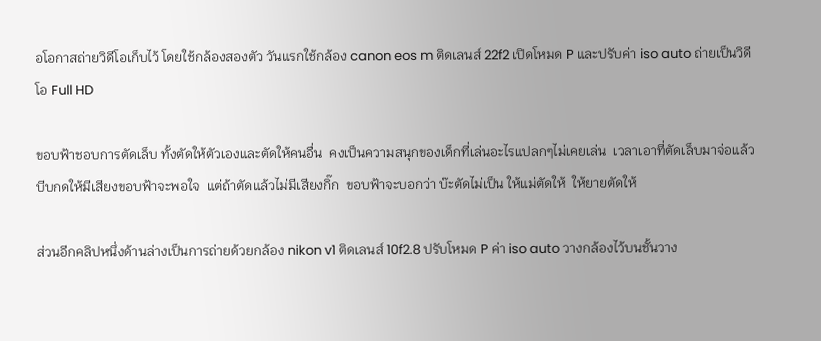อโอกาสถ่ายวิดีโอเก็บไว้ โดยใช้กล้องสองตัว วันแรกใช้กล้อง canon eos m ติดเลนส์ 22f2 เปิดโหมด P และปรับค่า iso auto ถ่ายเป็นวิดีโอ Full HD

ขอบฟ้าชอบการตัดเล็บ ทั้งตัดให้ตัวเองและตัดให้คนอื่น  คงเป็นความสนุกของเด็กที่เล่นอะไรแปลกๆไม่เคยเล่น  เวลาเอาที่ตัดเล็บมาจ่อแล้วบีบกดให้มีเสียงขอบฟ้าจะพอใจ  แต่ถ้าตัดแล้วไม่มีเสียงกิ๊ก  ขอบฟ้าจะบอกว่า บ๊ะตัดไม่เป็น ให้แม่ตัดให้  ให้ยายตัดให้

ส่วนอีกคลิปหนึ่งด้านล่างเป็นการถ่ายด้วยกล้อง nikon v1 ติดเลนส์ 10f2.8 ปรับโหมด P ค่า iso auto วางกล้องไว้บนชั้นวาง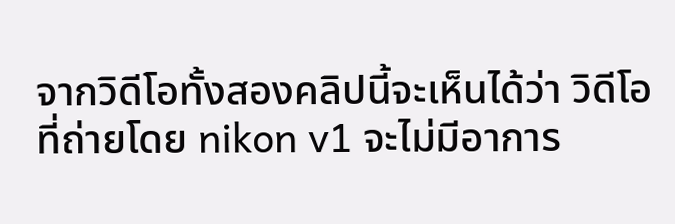จากวิดีโอทั้งสองคลิปนี้จะเห็นได้ว่า วิดีโอที่ถ่ายโดย nikon v1 จะไม่มีอาการ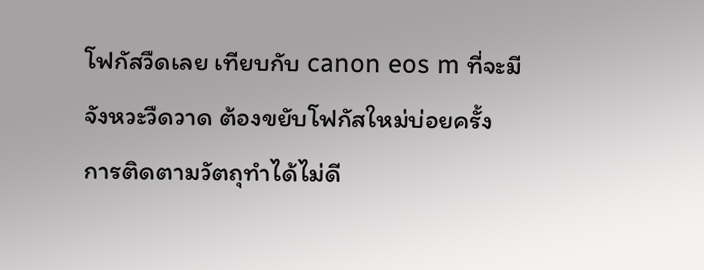โฟกัสวืดเลย เทียบกับ canon eos m ที่จะมีจังหวะวืดวาด ต้องขยับโฟกัสใหม่บ่อยครั้ง  การติดตามวัตถุทำได้ไม่ดี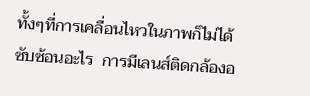ทั้งๆที่การเคลื่อนไหวในภาพก็ไม่ได้ซับซ้อนอะไร  การมีเลนส์ติดกล้องอ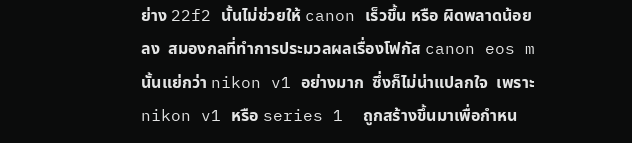ย่าง 22f2 นั้นไม่ช่วยให้ canon เร็วขึ้น หรือ ผิดพลาดน้อยลง  สมองกลที่ทำการประมวลผลเรื่องโฟกัส canon eos m นั้นแย่กว่า nikon v1 อย่างมาก  ซึ่งก็ไม่น่าแปลกใจ  เพราะ nikon v1 หรือ series 1  ถูกสร้างขึ้นมาเพื่อกำหน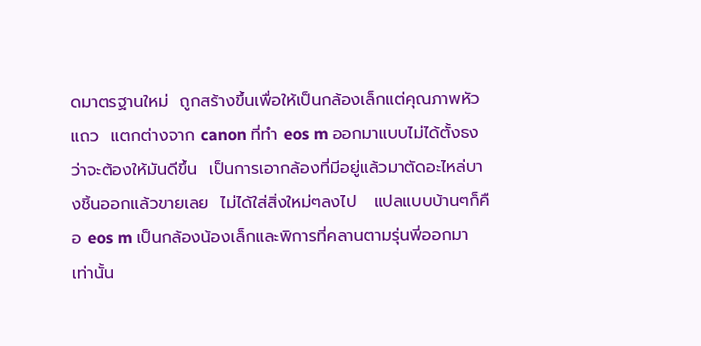ดมาตรฐานใหม่  ถูกสร้างขึ้นเพื่อให้เป็นกล้องเล็กแต่คุณภาพหัวแถว  แตกต่างจาก canon ที่ทำ eos m ออกมาแบบไม่ได้ตั้งธงว่าจะต้องให้มันดีขึ้น  เป็นการเอากล้องที่มีอยู่แล้วมาตัดอะไหล่บางชิ้นออกแล้วขายเลย  ไม่ได้ใส่สิ่งใหม่ๆลงไป   แปลแบบบ้านๆก็คือ eos m เป็นกล้องน้องเล็กและพิการที่คลานตามรุ่นพี่ออกมาเท่านั้น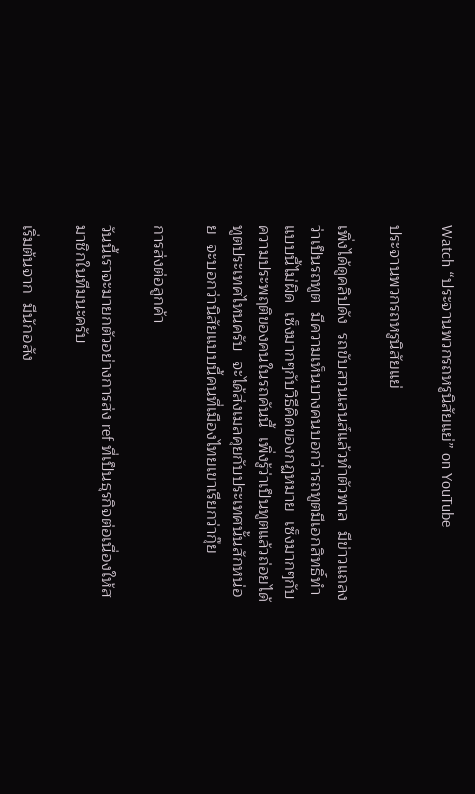Watch “ประจานพวกรถหรูนิสัยแย่” on YouTube

ประจานพวกรถหรูนิสัยแย่

เพิ่งได้ดูคลิปดัง  รถขับสวนเลนส์แล้วทำตัวพาล  มีข่าวแถลงว่าเป็นรถทูต  มีความเห็นบางคนบอกว่ารถทูตมีเอกสิทธิ์ทำแบบนี้ไม่ผิด  เซ็งมากๆกับวิธีคิดของกฏหมาย  เซ็งมากๆกับความประพฤติของคนในรถคันนี้  เพิ่งรู้ว่าเป็นทูตแล้วถ่อยได้  ทูตประเทศไหนครับ  จะได้ส่งเมลคุยกับประเทศนั้นสักหน่อย  จะบอกว่านิสัยแบบนี้คนที่เมืองไทยเขาเรียกว่ากุ๊ย

การส่งต่อลูกค้า

วันนี้เราจะมายกตัวอย่างการส่ง ref ที่เป็นธุรกิจต่อเนื่องให้สมาชิกในทีมนะครับ

เริ่มต้นจาก  มีนักอสัง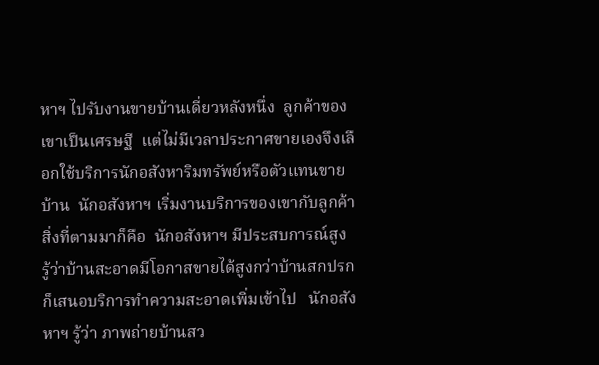หาฯ ไปรับงานขายบ้านเดี่ยวหลังหนึ่ง  ลูกค้าของเขาเป็นเศรษฐี  แต่ไม่มีเวลาประกาศขายเองจึงเลือกใช้บริการนักอสังหาริมทรัพย์หรือตัวแทนขายบ้าน  นักอสังหาฯ เริ่มงานบริการของเขากับลูกค้า  สิ่งที่ตามมาก็คือ  นักอสังหาฯ มีประสบการณ์สูง  รู้ว่าบ้านสะอาดมีโอกาสขายได้สูงกว่าบ้านสกปรก  ก็เสนอบริการทำความสะอาดเพิ่มเข้าไป   นักอสังหาฯ รู้ว่า ภาพถ่ายบ้านสว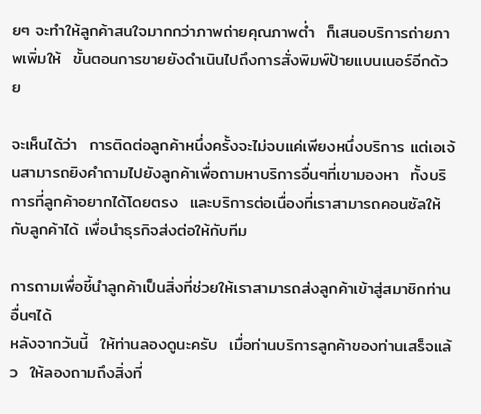ยๆ จะทำให้ลูกค้าสนใจมากกว่าภาพถ่ายคุณภาพต่ำ  ก็เสนอบริการถ่ายภาพเพิ่มให้  ขั้นตอนการขายยังดำเนินไปถึงการสั่งพิมพ์ป้ายแบนเนอร์อีกด้วย

จะเห็นได้ว่า  การติดต่อลูกค้าหนึ่งครั้งจะไม่จบแค่เพียงหนึ่งบริการ แต่เอเจ้นสามารถยิงคำถามไปยังลูกค้าเพื่อถามหาบริการอื่นๆที่เขามองหา  ทั้งบริการที่ลูกค้าอยากได้โดยตรง  และบริการต่อเนื่องที่เราสามารถคอนซัลให้กับลูกค้าได้ เพื่อนำธุรกิจส่งต่อให้กับทีม

การถามเพื่อชี้นำลูกค้าเป็นสิ่งที่ช่วยให้เราสามารถส่งลูกค้าเข้าสู่สมาชิกท่านอื่นๆได้
หลังจากวันนี้  ให้ท่านลองดูนะครับ  เมื่อท่านบริการลูกค้าของท่านเสร็จแล้ว  ให้ลองถามถึงสิ่งที่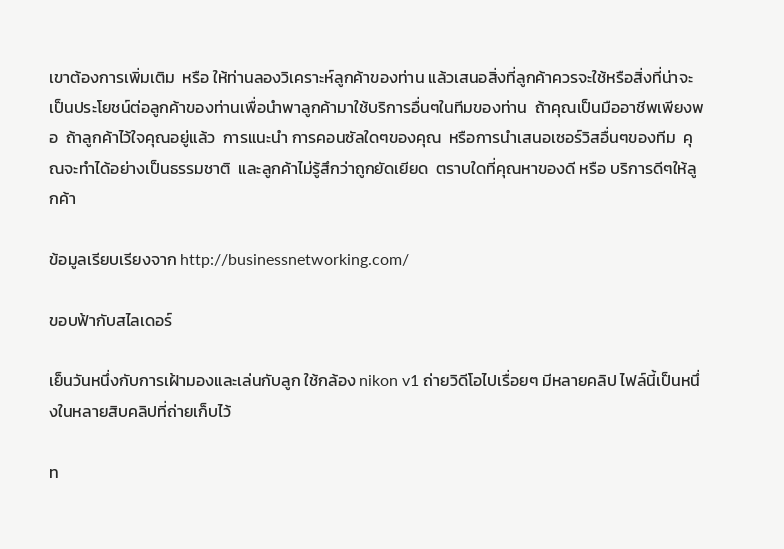เขาต้องการเพิ่มเติม  หรือ ให้ท่านลองวิเคราะห์ลูกค้าของท่าน แล้วเสนอสิ่งที่ลูกค้าควรจะใช้หรือสิ่งที่น่าจะเป็นประโยชน์ต่อลูกค้าของท่านเพื่อนำพาลูกค้ามาใช้บริการอื่นๆในทีมของท่าน  ถ้าคุณเป็นมืออาชีพเพียงพอ  ถ้าลูกค้าไว้ใจคุณอยู่แล้ว  การแนะนำ การคอนซัลใดๆของคุณ  หรือการนำเสนอเซอร์วิสอื่นๆของทีม  คุณจะทำได้อย่างเป็นธรรมชาติ  และลูกค้าไม่รู้สึกว่าถูกยัดเยียด  ตราบใดที่คุณหาของดี หรือ บริการดีๆให้ลูกค้า

ข้อมูลเรียบเรียงจาก http://businessnetworking.com/

ขอบฟ้ากับสไลเดอร์

เย็นวันหนึ่งกับการเฝ้ามองและเล่นกับลูก ใช้กล้อง nikon v1 ถ่ายวิดีโอไปเรื่อยๆ มีหลายคลิป ไฟล์นี้เป็นหนึ่งในหลายสิบคลิปที่ถ่ายเก็บไว้

ท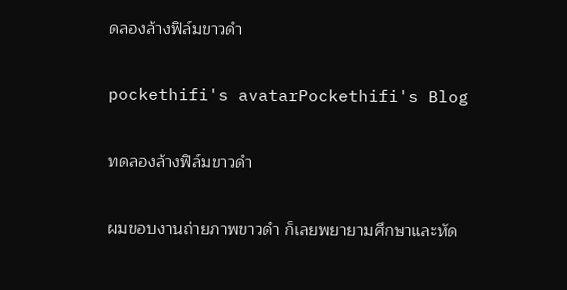ดลองล้างฟิล์มขาวดำ

pockethifi's avatarPockethifi's Blog

ทดลองล้างฟิล์มขาวดำ

ผมขอบงานถ่ายภาพขาวดำ ก็เลยพยายามศึกษาและหัด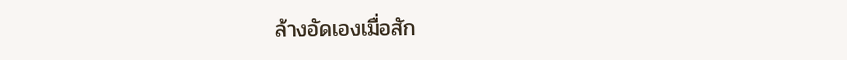ล้างอัดเองเมื่อสัก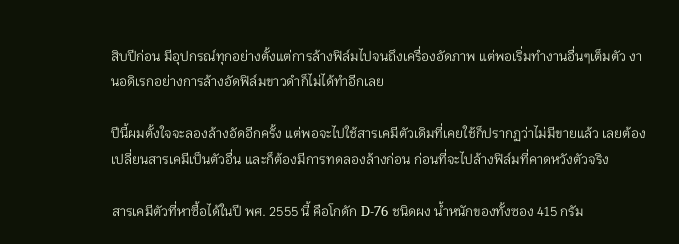สิบปีก่อน มีอุปกรณ์ทุกอย่างตั้งแต่การล้างฟิล์มไปจนถึงเครื่องอัดภาพ แต่พอเริ่มทำงานอื่นๆเต็มตัว งานอดิเรกอย่างการล้างอัดฟิล์มขาวดำก็ไม่ได้ทำอีกเลย

ปีนี้ผมตั้งใจจะลองล้างอัดอีกครั้ง แต่พอจะไปใช้สารเคมีตัวเดิมที่เคยใช้ก็ปรากฏว่าไม่มีขายแล้ว เลยต้องเปลี่ยนสารเคมีเป็นตัวอื่น และก็ต้องมีการทดลองล้างก่อน ก่อนที่จะไปล้างฟิล์มที่คาดหวังตัวจริง

สารเคมีตัวที่หาซื้อได้ในปี พศ. 2555 นี้ คือโกดัก D-76 ชนิดผง น้ำหนักของทั้งซอง 415 กรัม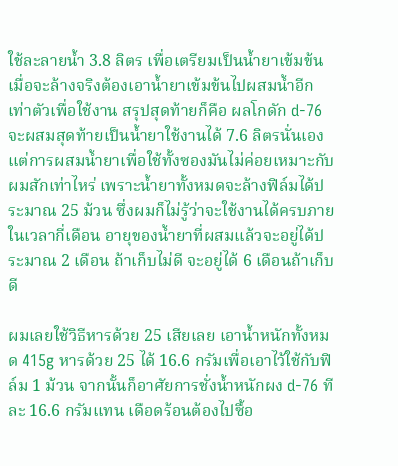ใช้ละลายน้ำ 3.8 ลิตร เพื่อเตรียมเป็นน้ำยาเข้มข้น เมื่อจะล้างจริงต้องเอาน้ำยาเข้มข้นไปผสมน้ำอีกเท่าตัวเพื่อใช้งาน สรุปสุดท้ายก็คือ ผลโกดัก d-76 จะผสมสุดท้ายเป็นน้ำยาใช้งานได้ 7.6 ลิตรนั่นเอง แต่การผสมน้ำยาเพื่อใช้ทั้งซองมันไม่ค่อยเหมาะกับผมสักเท่าไหร่ เพราะน้ำยาทั้งหมดจะล้างฟิล์มได้ประมาณ 25 ม้วน ซึ่งผมก็ไม่รู้ว่าจะใช้งานได้ครบภายในเวลากี่เดือน อายุของน้ำยาที่ผสมแล้วจะอยู่ได้ประมาณ 2 เดือน ถ้าเก็บไม่ดี จะอยู่ได้ 6 เดือนถ้าเก็บดี

ผมเลยใช้วิธีหารด้วย 25 เสียเลย เอาน้ำหนักทั้งหมด 415g หารด้วย 25 ได้ 16.6 กรัมเพื่อเอาไว้ใช้กับฟิล์ม 1 ม้วน จากนั้นก็อาศัยการชั่งน้ำหนักผง d-76 ทีละ 16.6 กรัมแทน เดือดร้อนต้องไปซื้อ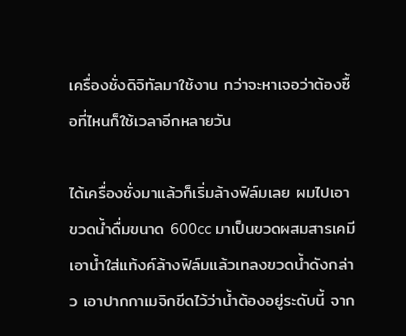เครื่องชั่งดิจิทัลมาใช้งาน กว่าจะหาเจอว่าต้องซื้อที่ไหนก็ใช้เวลาอีกหลายวัน

ได้เครื่องชั่งมาแล้วก็เริ่มล้างฟิล์มเลย ผมไปเอาขวดน้ำดื่มขนาด 600cc มาเป็นขวดผสมสารเคมี เอาน้ำใส่แท้งค์ล้างฟิล์มแล้วเทลงขวดน้ำดังกล่าว เอาปากกาเมจิกขีดไว้ว่าน้ำต้องอยู่ระดับนี้ จาก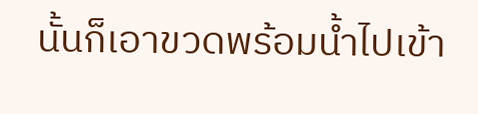นั้นก็เอาขวดพร้อมน้ำไปเข้า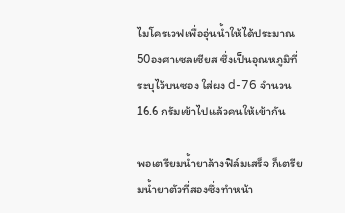ไมโครเวฟเพื่ออุ่นน้ำให้ได้ประมาณ 50องศาเซลเซียส ซึ่งเป็นอุณหภูมิที่ระบุไว้บนซอง ใส่ผง d-76 จำนวน 16.6 กรัมเข้าไปแล้วคนให้เข้ากัน

พอเตรียมน้ำยาล้างฟิล์มเสร็จ ก็เตรียมน้ำยาตัวที่สองซึ่งทำหน้า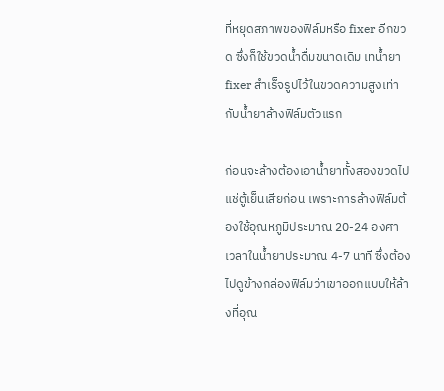ที่หยุดสภาพของฟิล์มหรือ fixer อีกขวด ซึ่งก็ใช้ขวดน้ำดื่มขนาดเดิม เทน้ำยา fixer สำเร็จรูปไว้ในขวดความสูงเท่ากับน้ำยาล้างฟิล์มตัวแรก

ก่อนจะล้างต้องเอาน้ำยาทั้งสองขวดไปแช่ตู้เย็นเสียก่อน เพราะการล้างฟิล์มต้องใช้อุณหภูมิประมาณ 20-24 องศา เวลาในน้ำยาประมาณ 4-7 นาที ซึ่งต้องไปดูข้างกล่องฟิล์มว่าเขาออกแบบให้ล้างที่อุณ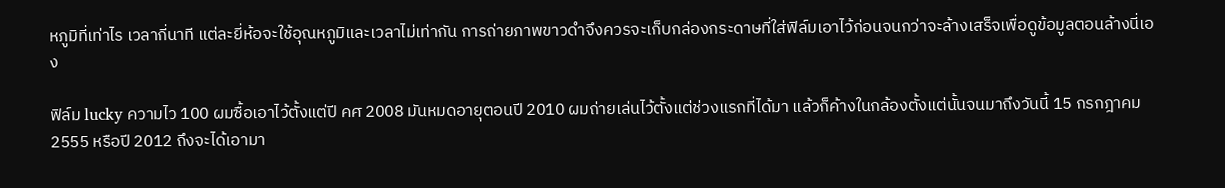หภูมิที่เท่าไร เวลากี่นาที แต่ละยี่ห้อจะใช้อุณหภูมิและเวลาไม่เท่ากัน การถ่ายภาพขาวดำจึงควรจะเก็บกล่องกระดาษที่ใส่ฟิล์มเอาไว้ก่อนจนกว่าจะล้างเสร็จเพื่อดูข้อมูลตอนล้างนี่เอง

ฟิล์ม lucky ความไว 100 ผมซื้อเอาไว้ตั้งแต่ปี คศ 2008 มันหมดอายุตอนปี 2010 ผมถ่ายเล่นไว้ตั้งแต่ช่วงแรกที่ได้มา แล้วก็ค้างในกล้องตั้งแต่นั้นจนมาถึงวันนี้ 15 กรกฎาคม 2555 หรือปี 2012 ถึงจะได้เอามา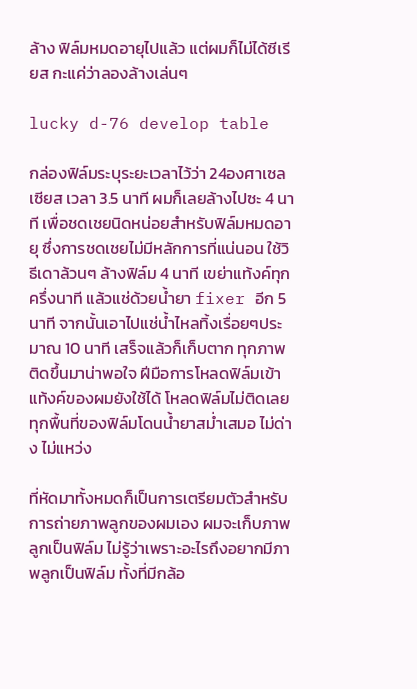ล้าง ฟิล์มหมดอายุไปแล้ว แต่ผมก็ไม่ได้ซีเรียส กะแค่ว่าลองล้างเล่นๆ

lucky d-76 develop table

กล่องฟิล์มระบุระยะเวลาไว้ว่า 24องศาเซลเซียส เวลา 3.5 นาที ผมก็เลยล้างไปซะ 4 นาที เพื่อชดเชยนิดหน่อยสำหรับฟิล์มหมดอายุ ซึ่งการชดเชยไม่มีหลักการที่แน่นอน ใช้วิธีเดาล้วนๆ ล้างฟิล์ม 4 นาที เขย่าแท้งค์ทุกครึ่งนาที แล้วแช่ด้วยน้ำยา fixer อีก 5 นาที จากนั้นเอาไปแช่น้ำไหลทิ้งเรื่อยๆประมาณ 10 นาที เสร็จแล้วก็เก็บตาก ทุกภาพติดขึ้นมาน่าพอใจ ฝีมือการโหลดฟิล์มเข้าแท้งค์ของผมยังใช้ได้ โหลดฟิล์มไม่ติดเลย ทุกพื้นที่ของฟิล์มโดนน้ำยาสม่ำเสมอ ไม่ด่าง ไม่แหว่ง

ที่หัดมาทั้งหมดก็เป็นการเตรียมตัวสำหรับการถ่ายภาพลูกของผมเอง ผมจะเก็บภาพลูกเป็นฟิล์ม ไม่รู้ว่าเพราะอะไรถึงอยากมีภาพลูกเป็นฟิล์ม ทั้งที่มีกล้อ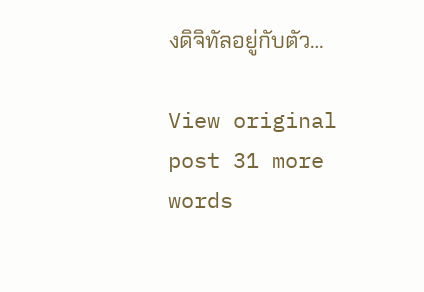งดิจิทัลอยู่กับตัว…

View original post 31 more words